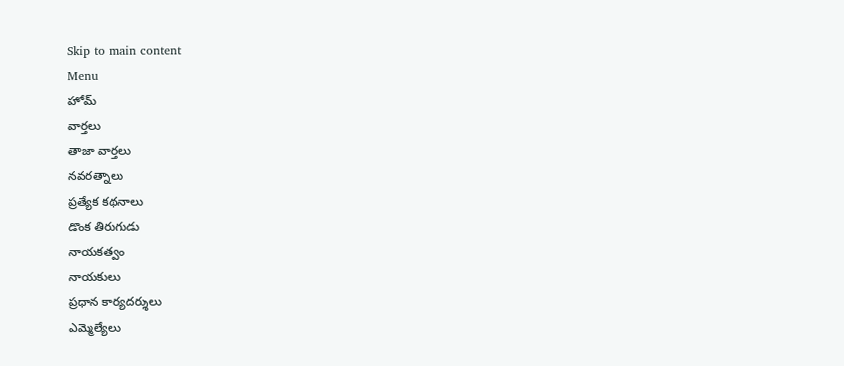Skip to main content
Menu
హోమ్
వార్తలు
తాజా వార్తలు
నవరత్నాలు
ప్రత్యేక కథనాలు
డొంక తిరుగుడు
నాయకత్వం
నాయకులు
ప్రధాన కార్యదర్శులు
ఎమ్మెల్యేలు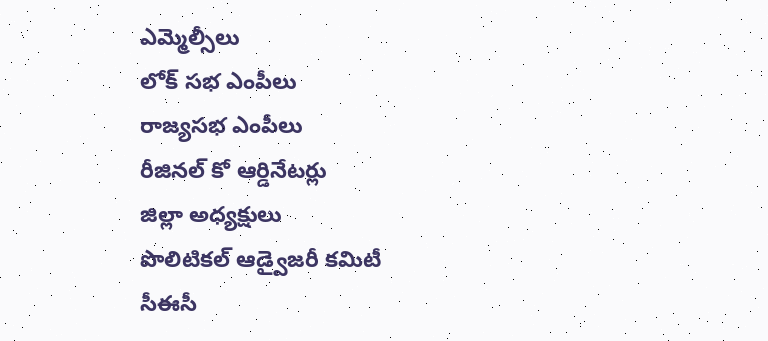ఎమ్మెల్సీలు
లోక్ సభ ఎంపీలు
రాజ్యసభ ఎంపీలు
రీజినల్ కో ఆర్డినేటర్లు
జిల్లా అధ్యక్షులు
పొలిటికల్ ఆడ్వైజరీ కమిటీ
సీఈసీ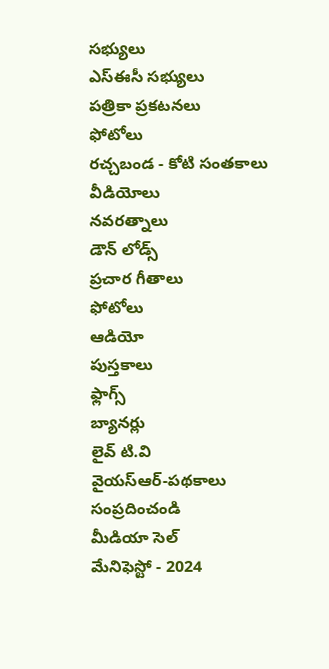సభ్యులు
ఎస్ఈసీ సభ్యులు
పత్రికా ప్రకటనలు
ఫోటోలు
రచ్చబండ - కోటి సంతకాలు
వీడియోలు
నవరత్నాలు
డౌన్ లోడ్స్
ప్రచార గీతాలు
ఫోటోలు
ఆడియో
పుస్తకాలు
ఫ్లాగ్స్
బ్యానర్లు
లైవ్ టి.వి
వైయస్ఆర్-పథకాలు
సంప్రదించండి
మీడియా సెల్
మేనిఫెస్టో - 2024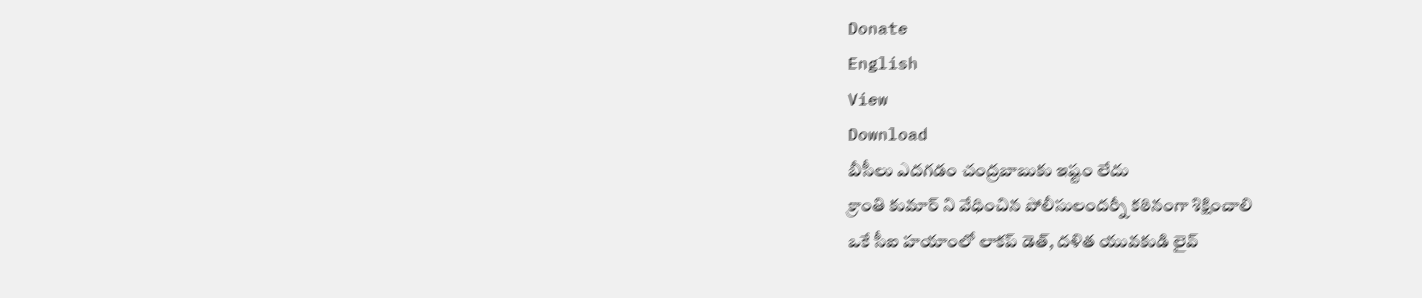Donate
English
View
Download
బీసీలు ఎదగడం చంద్రబాబుకు ఇష్టం లేదు
క్రాంతి కుమార్ ని వేధించిన పోలీసులందర్నీ కఠినంగా శిక్షించాలి
ఒకే సీఐ హయాంలో లాకప్ డెత్, దళిత యువకుడి లైవ్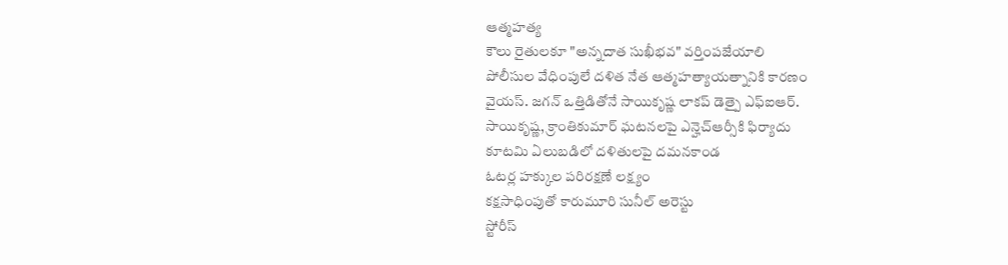ఆత్మహత్య
కౌలు రైతులకూ "అన్నదాత సుఖీభవ" వర్తింపజేయాలి
పోలీసుల వేధింపులే దళిత నేత ఆత్మహత్యాయత్నానికి కారణం
వైయస్. జగన్ ఒత్తిడితోనే సాయికృష్ణ లాకప్ డెత్పై ఎఫ్ఐఆర్.
సాయికృష్ణ, క్రాంతికుమార్ ఘటనలపై ఎన్హెచ్ఆర్సీకి ఫిర్యాదు
కూటమి ఏలుబడిలో దళితులపై దమనకాండ
ఓటర్ల హక్కుల పరిరక్షణే లక్ష్యం
కక్షసాధింపుతో కారుమూరి సునీల్ అరెస్టు
స్టోరీస్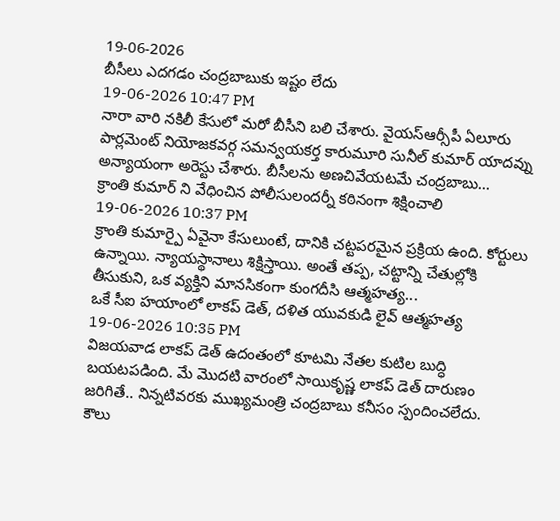19-06-2026
బీసీలు ఎదగడం చంద్రబాబుకు ఇష్టం లేదు
19-06-2026 10:47 PM
నారా వారి నకిలీ కేసులో మరో బీసీని బలి చేశారు. వైయస్ఆర్సీపీ ఏలూరు పార్లమెంట్ నియోజకవర్గ సమన్వయకర్త కారుమూరి సునీల్ కుమార్ యాదవ్ను అన్యాయంగా అరెస్టు చేశారు. బీసీలను అణచివేయటమే చంద్రబాబు...
క్రాంతి కుమార్ ని వేధించిన పోలీసులందర్నీ కఠినంగా శిక్షించాలి
19-06-2026 10:37 PM
క్రాంతి కుమార్పై ఏవైనా కేసులుంటే, దానికి చట్టపరమైన ప్రక్రియ ఉంది. కోర్టులు ఉన్నాయి. న్యాయస్థానాలు శిక్షిస్తాయి. అంతే తప్ప, చట్టాన్ని చేతుల్లోకి తీసుకుని, ఒక వ్యక్తిని మానసికంగా కుంగదీసి ఆత్మహత్య...
ఒకే సీఐ హయాంలో లాకప్ డెత్, దళిత యువకుడి లైవ్ ఆత్మహత్య
19-06-2026 10:35 PM
విజయవాడ లాకప్ డెత్ ఉదంతంలో కూటమి నేతల కుటిల బుద్ధి బయటపడింది. మే మొదటి వారంలో సాయికృష్ణ లాకప్ డెత్ దారుణం జరిగితే.. నిన్నటివరకు ముఖ్యమంత్రి చంద్రబాబు కనీసం స్పందించలేదు.
కౌలు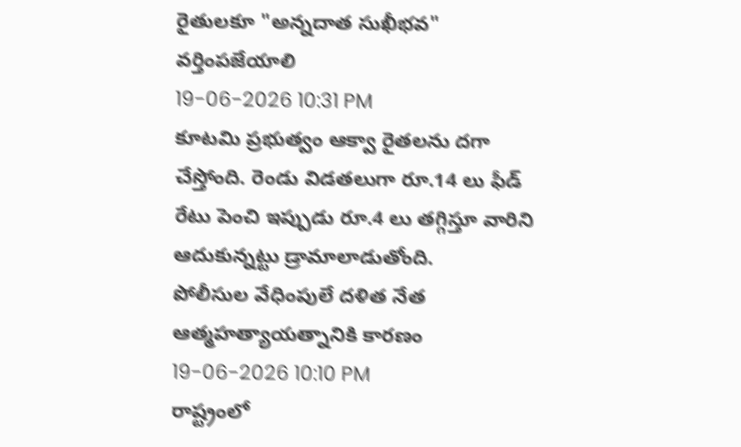రైతులకూ "అన్నదాత సుఖీభవ" వర్తింపజేయాలి
19-06-2026 10:31 PM
కూటమి ప్రభుత్వం ఆక్వా రైతలను దగా చేస్తోంది. రెండు విడతలుగా రూ.14 లు ఫీడ్ రేటు పెంచి ఇప్పుడు రూ.4 లు తగ్గిస్తూ వారిని ఆదుకున్నట్టు డ్రామాలాడుతోంది.
పోలీసుల వేధింపులే దళిత నేత ఆత్మహత్యాయత్నానికి కారణం
19-06-2026 10:10 PM
రాష్ట్రంలో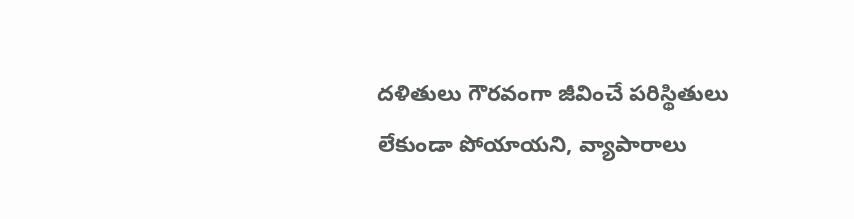దళితులు గౌరవంగా జీవించే పరిస్థితులు లేకుండా పోయాయని, వ్యాపారాలు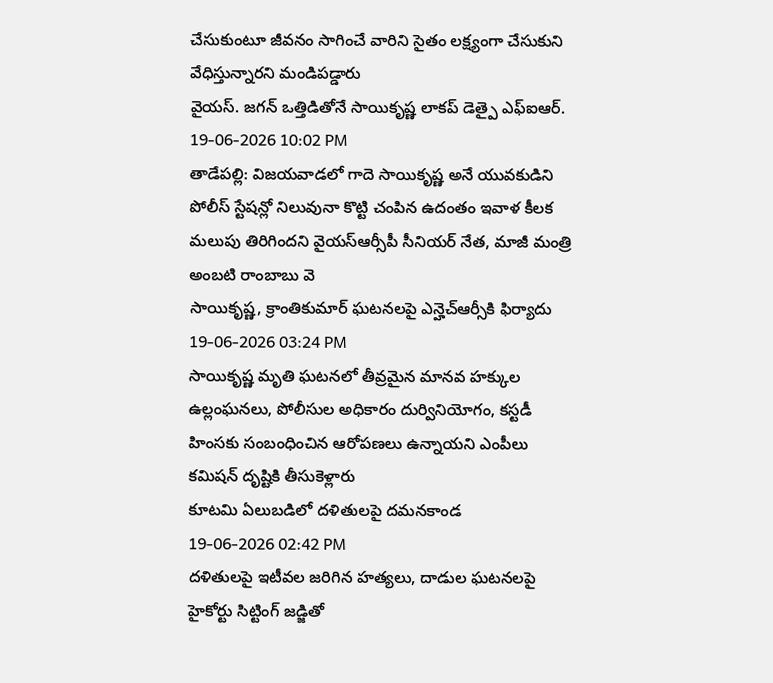చేసుకుంటూ జీవనం సాగించే వారిని సైతం లక్ష్యంగా చేసుకుని వేధిస్తున్నారని మండిపడ్డారు
వైయస్. జగన్ ఒత్తిడితోనే సాయికృష్ణ లాకప్ డెత్పై ఎఫ్ఐఆర్.
19-06-2026 10:02 PM
తాడేపల్లి: విజయవాడలో గాదె సాయికృష్ణ అనే యువకుడిని పోలీస్ స్టేషన్లో నిలువునా కొట్టి చంపిన ఉదంతం ఇవాళ కీలక మలుపు తిరిగిందని వైయస్ఆర్సీపీ సీనియర్ నేత, మాజీ మంత్రి అంబటి రాంబాబు వె
సాయికృష్ణ, క్రాంతికుమార్ ఘటనలపై ఎన్హెచ్ఆర్సీకి ఫిర్యాదు
19-06-2026 03:24 PM
సాయికృష్ణ మృతి ఘటనలో తీవ్రమైన మానవ హక్కుల ఉల్లంఘనలు, పోలీసుల అధికారం దుర్వినియోగం, కస్టడీ హింసకు సంబంధించిన ఆరోపణలు ఉన్నాయని ఎంపీలు కమిషన్ దృష్టికి తీసుకెళ్లారు
కూటమి ఏలుబడిలో దళితులపై దమనకాండ
19-06-2026 02:42 PM
దళితులపై ఇటీవల జరిగిన హత్యలు, దాడుల ఘటనలపై హైకోర్టు సిట్టింగ్ జడ్జితో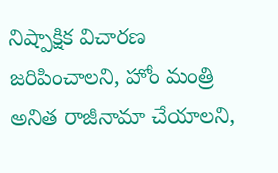నిష్పాక్షిక విచారణ జరిపించాలని, హోం మంత్రి అనిత రాజీనామా చేయాలని,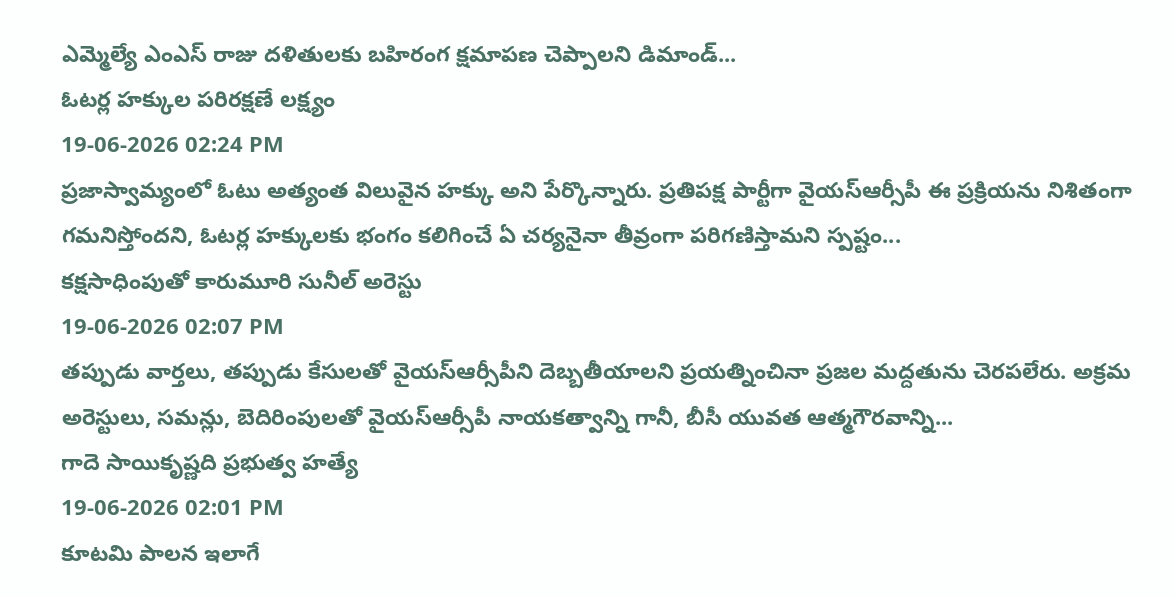ఎమ్మెల్యే ఎంఎస్ రాజు దళితులకు బహిరంగ క్షమాపణ చెప్పాలని డిమాండ్...
ఓటర్ల హక్కుల పరిరక్షణే లక్ష్యం
19-06-2026 02:24 PM
ప్రజాస్వామ్యంలో ఓటు అత్యంత విలువైన హక్కు అని పేర్కొన్నారు. ప్రతిపక్ష పార్టీగా వైయస్ఆర్సీపీ ఈ ప్రక్రియను నిశితంగా గమనిస్తోందని, ఓటర్ల హక్కులకు భంగం కలిగించే ఏ చర్యనైనా తీవ్రంగా పరిగణిస్తామని స్పష్టం...
కక్షసాధింపుతో కారుమూరి సునీల్ అరెస్టు
19-06-2026 02:07 PM
తప్పుడు వార్తలు, తప్పుడు కేసులతో వైయస్ఆర్సీపీని దెబ్బతీయాలని ప్రయత్నించినా ప్రజల మద్దతును చెరపలేరు. అక్రమ అరెస్టులు, సమన్లు, బెదిరింపులతో వైయస్ఆర్సీపీ నాయకత్వాన్ని గానీ, బీసీ యువత ఆత్మగౌరవాన్ని...
గాదె సాయికృష్ణది ప్రభుత్వ హత్యే
19-06-2026 02:01 PM
కూటమి పాలన ఇలాగే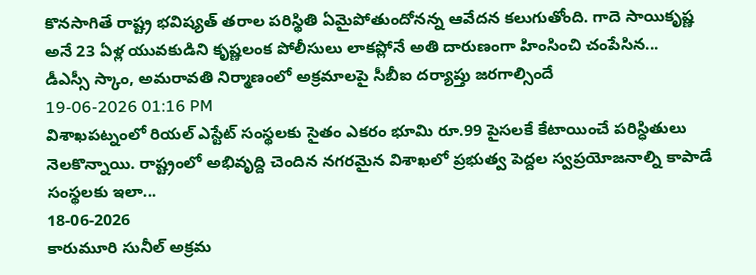కొనసాగితే రాష్ట్ర భవిష్యత్ తరాల పరిస్థితి ఏమైపోతుందోనన్న ఆవేదన కలుగుతోంది. గాదె సాయికృష్ణ అనే 23 ఏళ్ల యువకుడిని కృష్ణలంక పోలీసులు లాకప్లోనే అతి దారుణంగా హింసించి చంపేసిన...
డీఎస్సీ స్కాం, అమరావతి నిర్మాణంలో అక్రమాలపై సీబీఐ దర్యాప్తు జరగాల్సిందే
19-06-2026 01:16 PM
విశాఖపట్నంలో రియల్ ఎస్టేట్ సంస్థలకు సైతం ఎకరం భూమి రూ.99 పైసలకే కేటాయించే పరిస్ధితులు నెలకొన్నాయి. రాష్ట్రంలో అభివృద్ది చెందిన నగరమైన విశాఖలో ప్రభుత్వ పెద్దల స్వప్రయోజనాల్ని కాపాడే సంస్థలకు ఇలా...
18-06-2026
కారుమూరి సునీల్ అక్రమ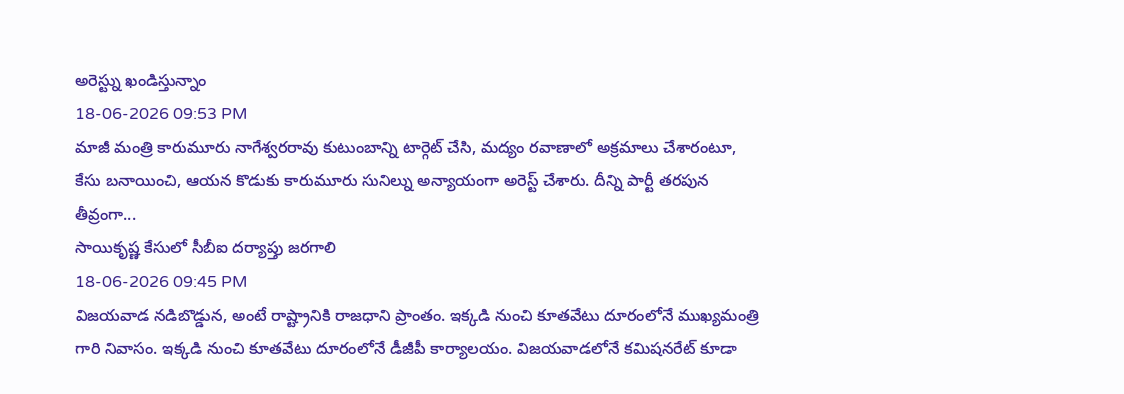అరెస్ట్ను ఖండిస్తున్నాం
18-06-2026 09:53 PM
మాజీ మంత్రి కారుమూరు నాగేశ్వరరావు కుటుంబాన్ని టార్గెట్ చేసి, మద్యం రవాణాలో అక్రమాలు చేశారంటూ, కేసు బనాయించి, ఆయన కొడుకు కారుమూరు సునిల్ను అన్యాయంగా అరెస్ట్ చేశారు. దీన్ని పార్టీ తరపున తీవ్రంగా...
సాయికృష్ణ కేసులో సీబీఐ దర్యాప్తు జరగాలి
18-06-2026 09:45 PM
విజయవాడ నడిబొడ్డున, అంటే రాష్ట్రానికి రాజధాని ప్రాంతం. ఇక్కడి నుంచి కూతవేటు దూరంలోనే ముఖ్యమంత్రి గారి నివాసం. ఇక్కడి నుంచి కూతవేటు దూరంలోనే డీజీపీ కార్యాలయం. విజయవాడలోనే కమిషనరేట్ కూడా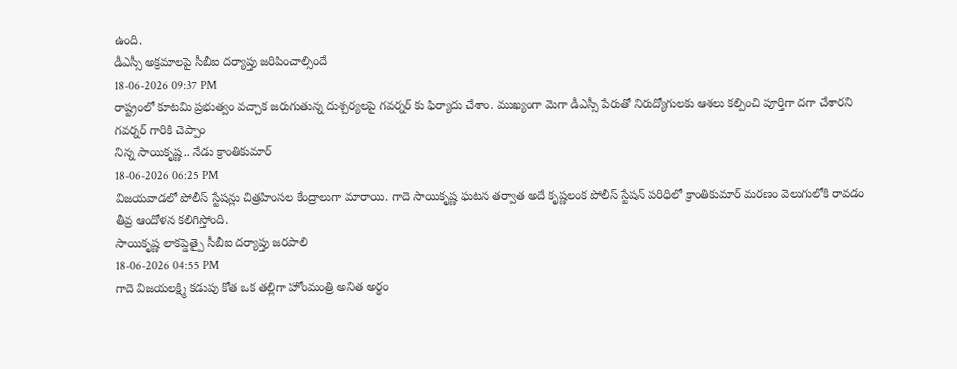ఉంది.
డీఎస్సీ అక్రమాలపై సీబీఐ దర్యాప్తు జరిపించాల్సిందే
18-06-2026 09:37 PM
రాష్ట్రంలో కూటమి ప్రభుత్వం వచ్చాక జరుగుతున్న దుశ్చర్యలపై గవర్నర్ కు ఫిర్యాదు చేశాం. ముఖ్యంగా మెగా డీఎస్సీ పేరుతో నిరుద్యోగులకు ఆశలు కల్పించి పూర్తిగా దగా చేశారని గవర్నర్ గారికి చెప్పాం
నిన్న సాయికృష్ణ.. నేడు క్రాంతికుమార్
18-06-2026 06:25 PM
విజయవాడలో పోలీస్ స్టేషన్లు చిత్రహింసల కేంద్రాలుగా మారాయి. గాదె సాయికృష్ణ ఘటన తర్వాత అదే కృష్ణలంక పోలీస్ స్టేషన్ పరిధిలో క్రాంతికుమార్ మరణం వెలుగులోకి రావడం తీవ్ర ఆందోళన కలిగిస్తోంది.
సాయికృష్ణ లాకప్డెత్పై సీబీఐ దర్యాప్తు జరపాలి
18-06-2026 04:55 PM
గాదె విజయలక్ష్మి కడుపు కోత ఒక తల్లిగా హోంమంత్రి అనిత అర్థం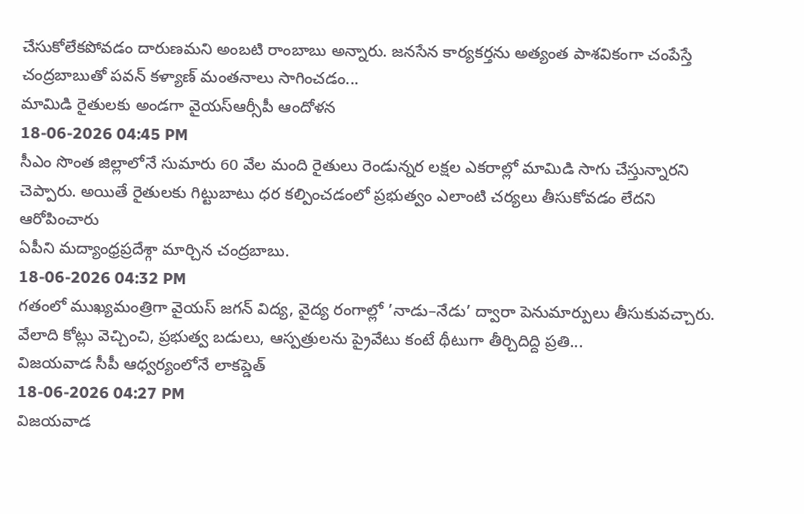చేసుకోలేకపోవడం దారుణమని అంబటి రాంబాబు అన్నారు. జనసేన కార్యకర్తను అత్యంత పాశవికంగా చంపేస్తే చంద్రబాబుతో పవన్ కళ్యాణ్ మంతనాలు సాగించడం...
మామిడి రైతులకు అండగా వైయస్ఆర్సీపీ ఆందోళన
18-06-2026 04:45 PM
సీఎం సొంత జిల్లాలోనే సుమారు 60 వేల మంది రైతులు రెండున్నర లక్షల ఎకరాల్లో మామిడి సాగు చేస్తున్నారని చెప్పారు. అయితే రైతులకు గిట్టుబాటు ధర కల్పించడంలో ప్రభుత్వం ఎలాంటి చర్యలు తీసుకోవడం లేదని ఆరోపించారు
ఏపీని మద్యాంధ్రప్రదేశ్గా మార్చిన చంద్రబాబు.
18-06-2026 04:32 PM
గతంలో ముఖ్యమంత్రిగా వైయస్ జగన్ విద్య, వైద్య రంగాల్లో ’నాడు–నేడు’ ద్వారా పెనుమార్పులు తీసుకువచ్చారు. వేలాది కోట్లు వెచ్చించి, ప్రభుత్వ బడులు, ఆస్పత్రులను ప్రైవేటు కంటే థీటుగా తీర్చిదిద్ది ప్రతి...
విజయవాడ సీపీ ఆధ్వర్యంలోనే లాకప్డెత్
18-06-2026 04:27 PM
విజయవాడ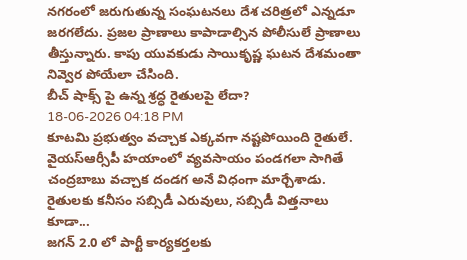నగరంలో జరుగుతున్న సంఘటనలు దేశ చరిత్రలో ఎన్నడూ జరగలేదు. ప్రజల ప్రాణాలు కాపాడాల్సిన పోలీసులే ప్రాణాలు తీస్తున్నారు. కాపు యువకుడు సాయికృష్ణ ఘటన దేశమంతా నివ్వెర పోయేలా చేసింది.
బీచ్ షాక్స్ పై ఉన్న శ్రద్ధ రైతులపై లేదా?
18-06-2026 04:18 PM
కూటమి ప్రభుత్వం వచ్చాక ఎక్కవగా నష్టపోయింది రైతులే. వైయస్ఆర్సీపీ హయాంలో వ్యవసాయం పండగలా సాగితే చంద్రబాబు వచ్చాక దండగ అనే విధంగా మార్చేశాడు. రైతులకు కనీసం సబ్సిడీ ఎరువులు, సబ్సిడీ విత్తనాలు కూడా...
జగన్ 2.0 లో పార్టీ కార్యకర్తలకు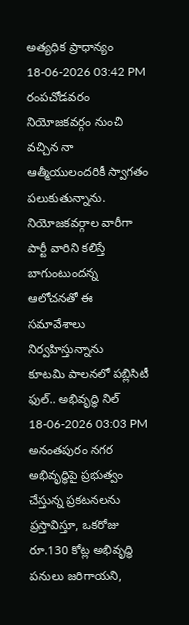అత్యధిక ప్రాధాన్యం
18-06-2026 03:42 PM
రంపచోడవరం నియోజకవర్గం నుంచి వచ్చిన నా ఆత్మీయులందరికీ స్వాగతం పలుకుతున్నాను. నియోజకవర్గాల వారీగా పార్టీ వారిని కలిస్తే బాగుంటుందన్న ఆలోచనతో ఈ సమావేశాలు నిర్వహిస్తున్నాను
కూటమి పాలనలో పబ్లిసిటీ ఫుల్.. అభివృద్ధి నిల్
18-06-2026 03:03 PM
అనంతపురం నగర అభివృద్ధిపై ప్రభుత్వం చేస్తున్న ప్రకటనలను ప్రస్తావిస్తూ, ఒకరోజు రూ.130 కోట్ల అభివృద్ధి పనులు జరిగాయని,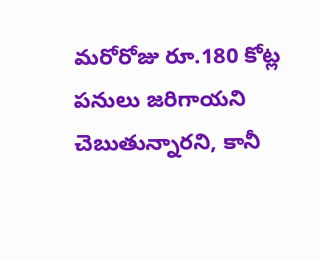మరోరోజు రూ.180 కోట్ల పనులు జరిగాయని చెబుతున్నారని, కానీ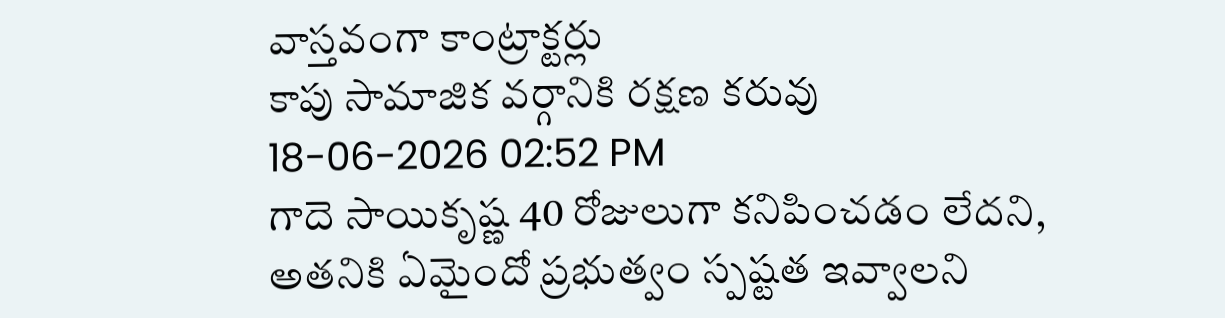వాస్తవంగా కాంట్రాక్టర్లు
కాపు సామాజిక వర్గానికి రక్షణ కరువు
18-06-2026 02:52 PM
గాదె సాయికృష్ణ 40 రోజులుగా కనిపించడం లేదని, అతనికి ఏమైందో ప్రభుత్వం స్పష్టత ఇవ్వాలని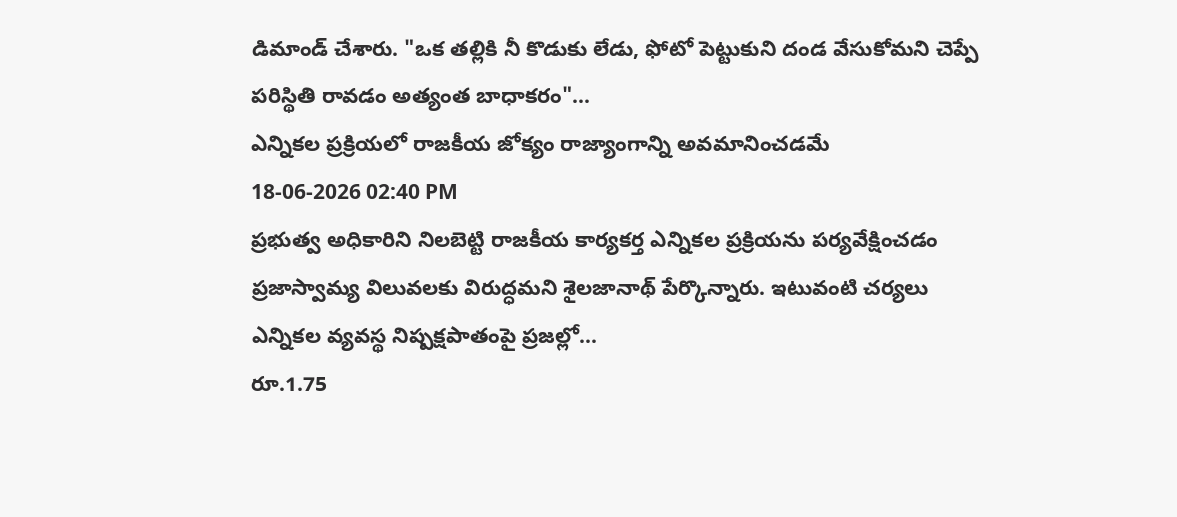డిమాండ్ చేశారు. "ఒక తల్లికి నీ కొడుకు లేడు, ఫోటో పెట్టుకుని దండ వేసుకోమని చెప్పే పరిస్థితి రావడం అత్యంత బాధాకరం"...
ఎన్నికల ప్రక్రియలో రాజకీయ జోక్యం రాజ్యాంగాన్ని అవమానించడమే
18-06-2026 02:40 PM
ప్రభుత్వ అధికారిని నిలబెట్టి రాజకీయ కార్యకర్త ఎన్నికల ప్రక్రియను పర్యవేక్షించడం ప్రజాస్వామ్య విలువలకు విరుద్ధమని శైలజానాథ్ పేర్కొన్నారు. ఇటువంటి చర్యలు ఎన్నికల వ్యవస్థ నిష్పక్షపాతంపై ప్రజల్లో...
రూ.1.75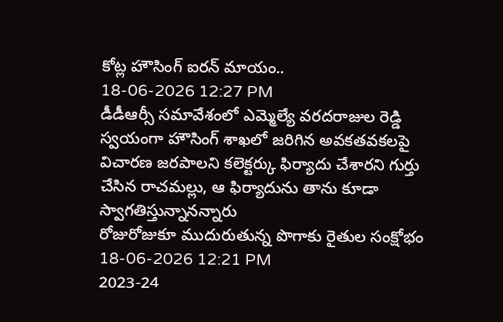కోట్ల హౌసింగ్ ఐరన్ మాయం..
18-06-2026 12:27 PM
డీడీఆర్సీ సమావేశంలో ఎమ్మెల్యే వరదరాజుల రెడ్డి స్వయంగా హౌసింగ్ శాఖలో జరిగిన అవకతవకలపై విచారణ జరపాలని కలెక్టర్కు ఫిర్యాదు చేశారని గుర్తు చేసిన రాచమల్లు, ఆ ఫిర్యాదును తాను కూడా స్వాగతిస్తున్నానన్నారు
రోజురోజుకూ ముదురుతున్న పొగాకు రైతుల సంక్షోభం
18-06-2026 12:21 PM
2023-24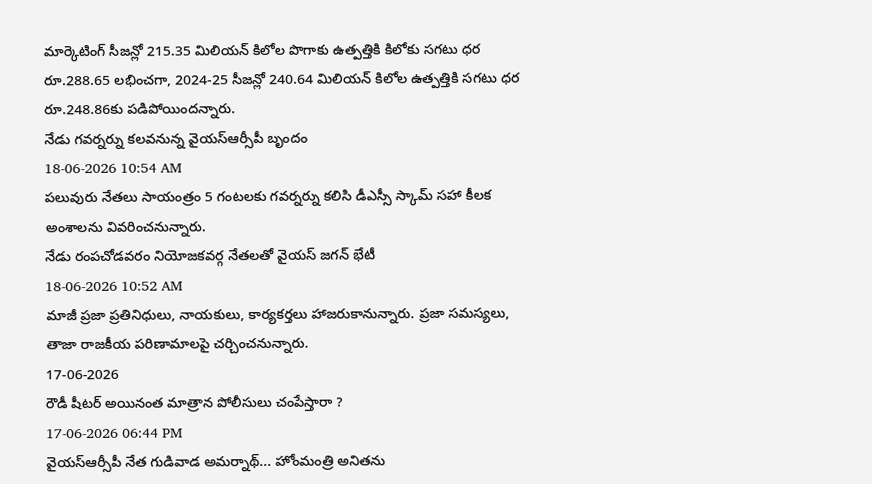మార్కెటింగ్ సీజన్లో 215.35 మిలియన్ కిలోల పొగాకు ఉత్పత్తికి కిలోకు సగటు ధర రూ.288.65 లభించగా, 2024-25 సీజన్లో 240.64 మిలియన్ కిలోల ఉత్పత్తికి సగటు ధర రూ.248.86కు పడిపోయిందన్నారు.
నేడు గవర్నర్ను కలవనున్న వైయస్ఆర్సీపీ బృందం
18-06-2026 10:54 AM
పలువురు నేతలు సాయంత్రం 5 గంటలకు గవర్నర్ను కలిసి డీఎస్సీ స్కామ్ సహా కీలక అంశాలను వివరించనున్నారు.
నేడు రంపచోడవరం నియోజకవర్గ నేతలతో వైయస్ జగన్ భేటీ
18-06-2026 10:52 AM
మాజీ ప్రజా ప్రతినిధులు, నాయకులు, కార్యకర్తలు హాజరుకానున్నారు. ప్రజా సమస్యలు, తాజా రాజకీయ పరిణామాలపై చర్చించనున్నారు.
17-06-2026
రౌడీ షీటర్ అయినంత మాత్రాన పోలీసులు చంపేస్తారా ?
17-06-2026 06:44 PM
వైయస్ఆర్సీపీ నేత గుడివాడ అమర్నాథ్... హోంమంత్రి అనితను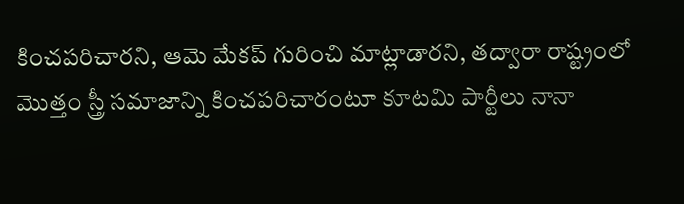కించపరిచారని, ఆమె మేకప్ గురించి మాట్లాడారని, తద్వారా రాష్ట్రంలో మొత్తం స్త్రీ సమాజాన్ని కించపరిచారంటూ కూటమి పార్టీలు నానా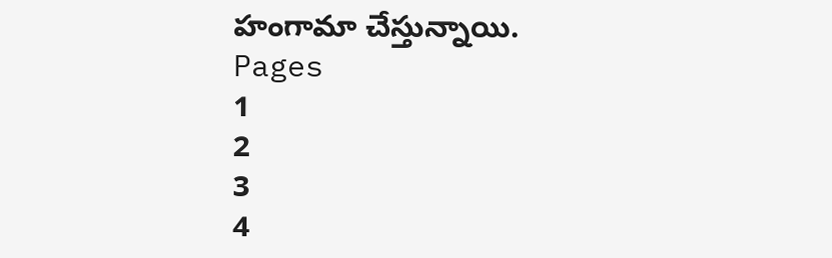హంగామా చేస్తున్నాయి.
Pages
1
2
3
4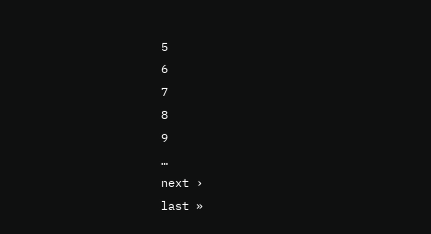5
6
7
8
9
…
next ›
last »